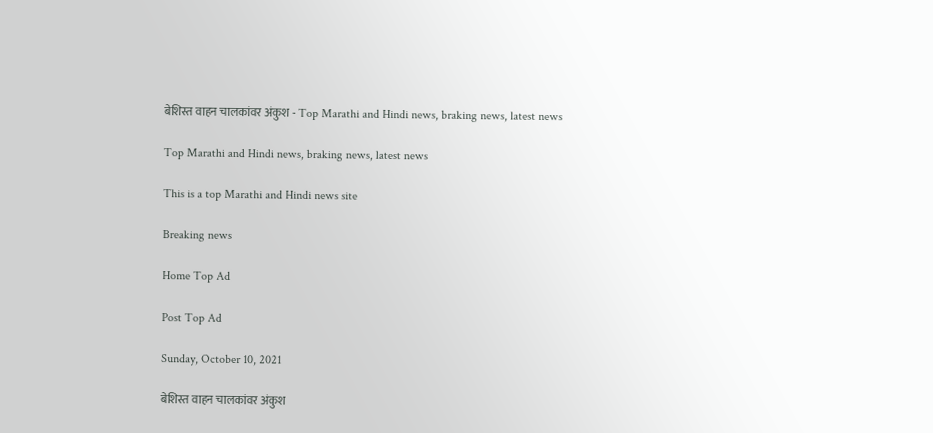बेशिस्त वाहन चालकांवर अंकुश - Top Marathi and Hindi news, braking news, latest news

Top Marathi and Hindi news, braking news, latest news

This is a top Marathi and Hindi news site

Breaking news

Home Top Ad

Post Top Ad

Sunday, October 10, 2021

बेशिस्त वाहन चालकांवर अंकुश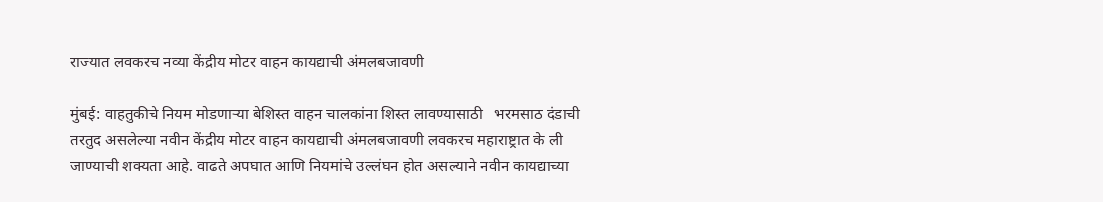राज्यात लवकरच नव्या केंद्रीय मोटर वाहन कायद्याची अंमलबजावणी

मुंबई: वाहतुकीचे नियम मोडणाऱ्या बेशिस्त वाहन चालकांना शिस्त लावण्यासाठी   भरमसाठ दंडाची तरतुद असलेल्या नवीन केंद्रीय मोटर वाहन कायद्याची अंमलबजावणी लवकरच महाराष्ट्रात के ली जाण्याची शक्यता आहे. वाढते अपघात आणि नियमांचे उल्लंघन होत असल्याने नवीन कायद्याच्या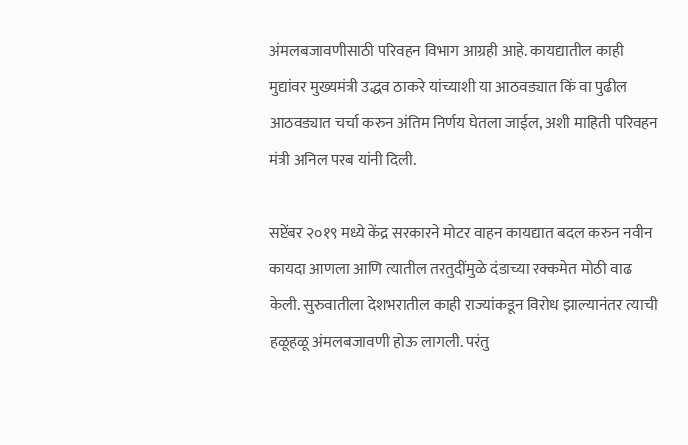अंमलबजावणीसाठी परिवहन विभाग आग्रही आहे. कायद्यातील काही मुद्यांवर मुख्यमंत्री उद्धव ठाकरे यांच्याशी या आठवड्यात किं वा पुढील आठवड्यात चर्चा करुन अंतिम निर्णय घेतला जाईल, अशी माहिती परिवहन मंत्री अनिल परब यांनी दिली.

सप्टेंबर २०१९ मध्ये केंद्र सरकारने मोटर वाहन कायद्यात बदल करुन नवीन कायदा आणला आणि त्यातील तरतुदींमुळे दंडाच्या रक्कमेत मोठी वाढ केली. सुरुवातीला देशभरातील काही राज्यांकडून विरोध झाल्यानंतर त्याची हळूहळू अंमलबजावणी होऊ लागली. परंतु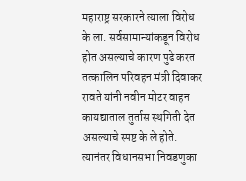महाराष्ट्र सरकारने त्याला विरोध के ला. सर्वसामान्यांकडून विरोध होत असल्याचे कारण पुढे करत तत्कालिन परिवहन मंत्री दिवाकर रावते यांनी नवीन मोटर वाहन कायद्याताल तुर्तास स्थगिती देत असल्याचे स्पष्ट के ले होते. त्यानंतर विधानसभा निवडणुका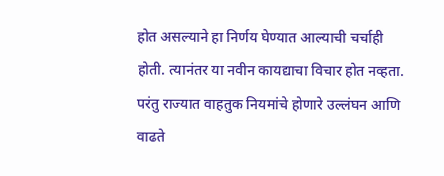होत असल्याने हा निर्णय घेण्यात आल्याची चर्चाही होती. त्यानंतर या नवीन कायद्याचा विचार होत नव्हता. परंतु राज्यात वाहतुक नियमांचे होणारे उल्लंघन आणि वाढते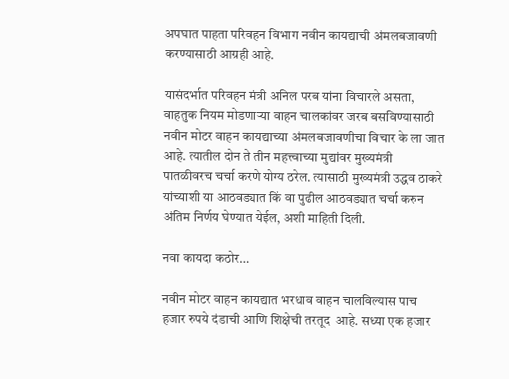अपघात पाहता परिवहन विभाग नवीन कायद्याची अंमलबजावणी करण्यासाठी आग्रही आहे.

यासंदर्भात परिवहन मंत्री अनिल परब यांना विचारले असता, वाहतुक नियम मोडणाऱ्या वाहन चालकांवर जरब बसविण्यासाठी नवीन मोटर वाहन कायद्याच्या अंमलबजावणीचा विचार के ला जात आहे. त्यातील दोन ते तीन महत्त्वाच्या मुद्यांवर मुख्यमंत्री पातळीवरच चर्चा करणे योग्य ठरेल. त्यासाठी मुख्यमंत्री उद्धव ठाकरे यांच्याशी या आठवड्यात किं वा पुढील आठवड्यात चर्चा करुन अंतिम निर्णय घेण्यात येईल, अशी माहिती दिली.

नवा कायदा कठोर…

नवीन मोटर वाहन कायद्यात भरधाव वाहन चालविल्यास पाच हजार रुपये दंडाची आणि शिक्षेची तरतूद  आहे. सध्या एक हजार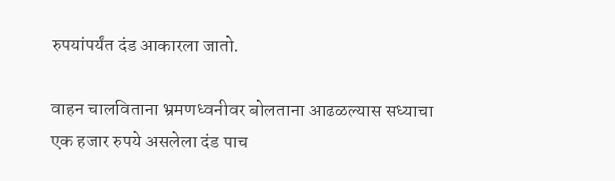रुपयांपर्यंत दंड आकारला जातो.

वाहन चालविताना भ्रमणध्वनीवर बोलताना आढळल्यास सध्याचा एक हजार रुपये असलेला दंड पाच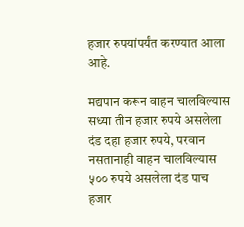हजार रुपयांपर्यंत करण्यात आला आहे.

मद्यपान करून वाहन चालविल्यास  सध्या तीन हजार रुपये असलेला दंड दहा हजार रुपये, परवान नसतानाही वाहन चालविल्यास ५०० रुपये असलेला दंड पाच हजार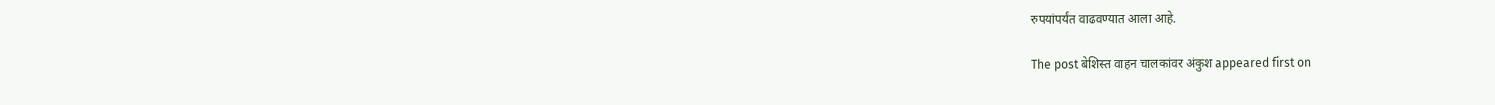रुपयांपर्यंत वाढवण्यात आला आहे.

The post बेशिस्त वाहन चालकांवर अंकुश appeared first on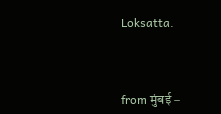Loksatta.



from मुंबई –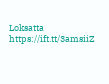Loksatta https://ift.tt/3amsiiZ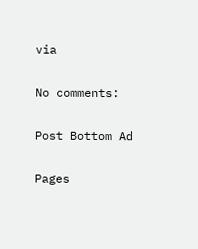via

No comments:

Post Bottom Ad

Pages